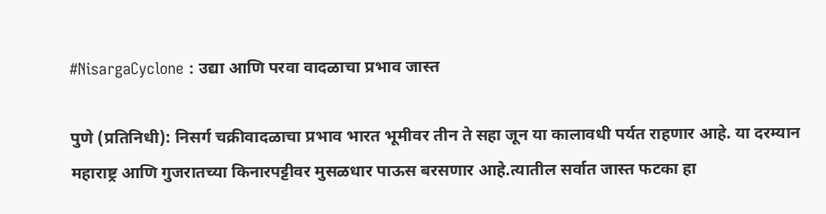#NisargaCyclone : उद्या आणि परवा वादळाचा प्रभाव जास्त

पुणे (प्रतिनिधी): निसर्ग चक्रीवादळाचा प्रभाव भारत भूमीवर तीन ते सहा जून या कालावधी पर्यत राहणार आहे. या दरम्यान महाराष्ट्र आणि गुजरातच्या किनारपट्टीवर मुसळधार पाऊस बरसणार आहे.त्यातील सर्वात जास्त फटका हा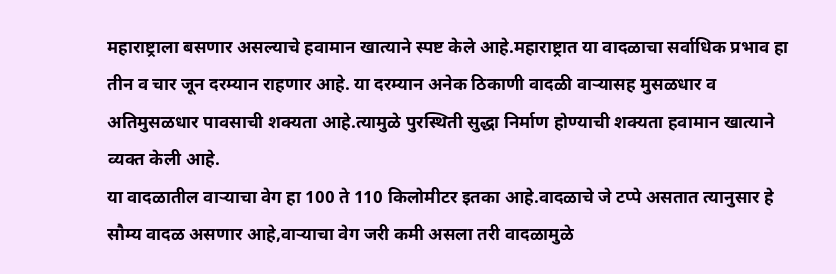महाराष्ट्राला बसणार असल्याचे हवामान खात्याने स्पष्ट केले आहे.महाराष्ट्रात या वादळाचा सर्वाधिक प्रभाव हा तीन व चार जून दरम्यान राहणार आहे. या दरम्यान अनेक ठिकाणी वादळी वाऱ्यासह मुसळधार व अतिमुसळधार पावसाची शक्यता आहे.त्यामुळे पुरस्थिती सुद्धा निर्माण होण्याची शक्यता हवामान खात्याने व्यक्त केली आहे.
या वादळातील वाऱ्याचा वेग हा 100 ते 110 किलोमीटर इतका आहे.वादळाचे जे टप्पे असतात त्यानुसार हे सौम्य वादळ असणार आहे,वाऱ्याचा वेग जरी कमी असला तरी वादळामुळे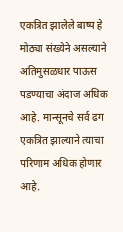एकत्रित झालेले बाष्प हे मोठ्या संख्येने असल्याने अतिमुसळधार पाऊस पडण्याचा अंदाज अधिक आहे. मान्सूनचे सर्व ढग एकत्रित झाल्याने त्याचा परिणाम अधिक होणार आहे.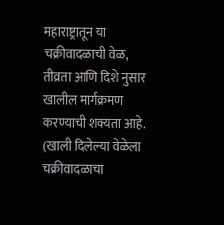महाराष्ट्रातून या चक्रीवादळाची वेळ, तीव्रता आणि दिशे नुसार खालील मार्गक्रमण करण्याची शक्यता आहे.
(खाली दिलेल्या वेळेला चक्रीवादळाचा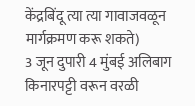केंद्रबिंदू त्या त्या गावाजवळून मार्गक्रमण करू शकते)
3 जून दुपारी 4 मुंबई अलिबाग किनारपट्टी वरून वरळी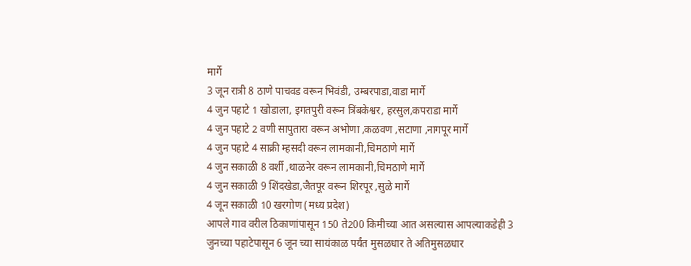मार्गे
3 जून रात्री 8 ठाणे पाचवड वरून भिवंडी, उम्बरपाडा,वाडा मार्गे
4 जुन पहाटे 1 खोडाला, इगतपुरी वरून त्रिंबकेश्वर, हरसुल,कपराडा मार्गे
4 जुन पहाटे 2 वणी सापुतारा वरून अभोणा ,कळवण ,सटाणा ,नागपूर मार्गे
4 जुन पहाटे 4 साक्री म्हसदी वरून लामकानी,चिमठाणे मार्गे
4 जुन सकाळी 8 वर्शी ,थाळनेर वरून लामकानी,चिमठाणे मार्गे
4 जुन सकाळी 9 शिंदखेडा,जैतपूर वरून शिरपूर ,सुळे मार्गे
4 जून सकाळी 10 खरगोण (मध्य प्रदेश)
आपले गाव वरील ठिकाणांपासून 150 ते200 किमीच्या आत असल्यास आपल्याकडेही 3 जुनच्या पहाटेपासून 6 जून च्या सायंकाळ पर्यंत मुसळधार ते अतिमुसळधार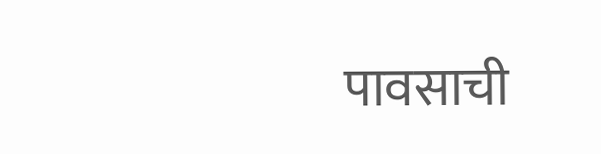पावसाची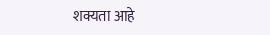शक्यता आहे